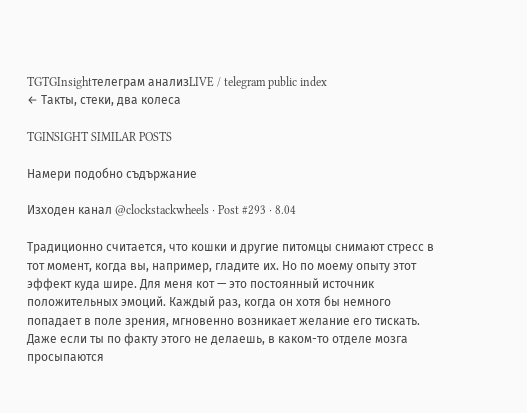TGTGInsightтелеграм анализLIVE / telegram public index
← Такты, стеки, два колеса

TGINSIGHT SIMILAR POSTS

Намери подобно съдържание

Изходен канал @clockstackwheels · Post #293 · 8.04

Традиционно считается, что кошки и другие питомцы снимают стресс в тот момент, когда вы, например, гладите их. Но по моему опыту этот эффект куда шире. Для меня кот — это постоянный источник положительных эмоций. Каждый раз, когда он хотя бы немного попадает в поле зрения, мгновенно возникает желание его тискать. Даже если ты по факту этого не делаешь, в каком-то отделе мозга просыпаются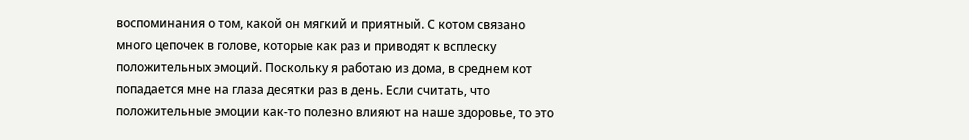воспоминания о том, какой он мягкий и приятный. С котом связано много цепочек в голове, которые как раз и приводят к всплеску положительных эмоций. Поскольку я работаю из дома, в среднем кот попадается мне на глаза десятки раз в день. Если считать, что положительные эмоции как-то полезно влияют на наше здоровье, то это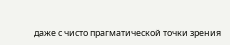даже с чисто прагматической точки зрения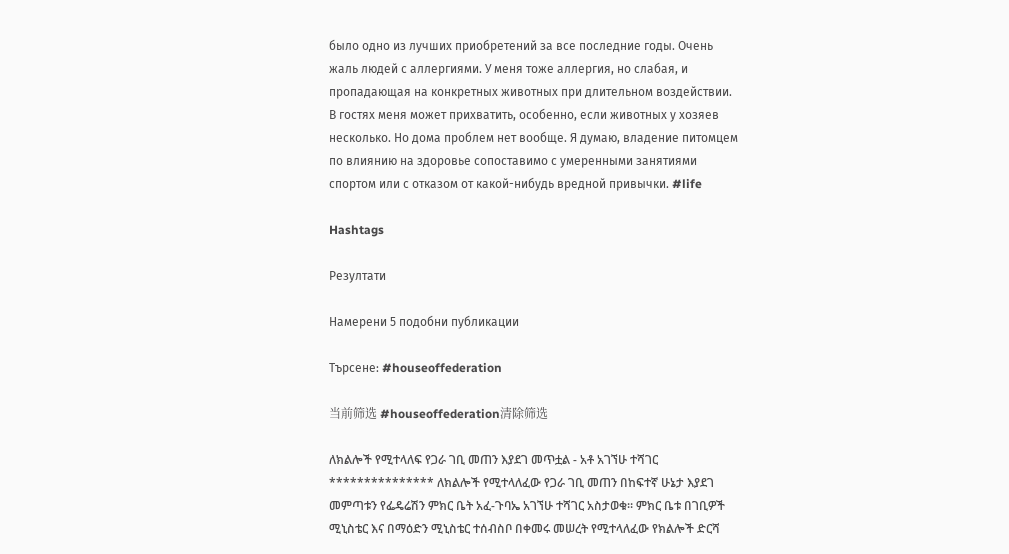было одно из лучших приобретений за все последние годы. Очень жаль людей с аллергиями. У меня тоже аллергия, но слабая, и пропадающая на конкретных животных при длительном воздействии. В гостях меня может прихватить, особенно, если животных у хозяев несколько. Но дома проблем нет вообще. Я думаю, владение питомцем по влиянию на здоровье сопоставимо с умеренными занятиями спортом или с отказом от какой-нибудь вредной привычки. #life

Hashtags

Резултати

Намерени 5 подобни публикации

Търсене: #houseoffederation

当前筛选 #houseoffederation清除筛选

ለክልሎች የሚተላለፍ የጋራ ገቢ መጠን እያደገ መጥቷል - አቶ አገኘሁ ተሻገር *************** ለክልሎች የሚተላለፈው የጋራ ገቢ መጠን በከፍተኛ ሁኔታ እያደገ መምጣቱን የፌዴሬሽን ምክር ቤት አፈ-ጉባኤ አገኘሁ ተሻገር አስታወቁ። ምክር ቤቱ በገቢዎች ሚኒስቴር እና በማዕድን ሚኒስቴር ተሰብስቦ በቀመሩ መሠረት የሚተላለፈው የክልሎች ድርሻ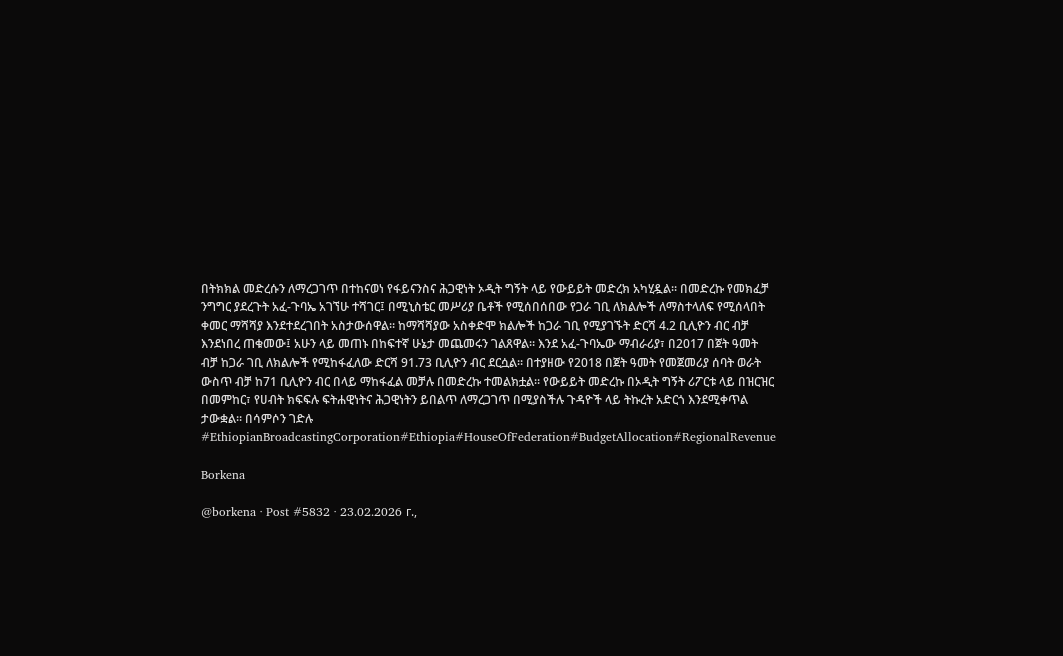በትክክል መድረሱን ለማረጋገጥ በተከናወነ የፋይናንስና ሕጋዊነት ኦዲት ግኝት ላይ የውይይት መድረክ አካሂዷል። በመድረኩ የመክፈቻ ንግግር ያደረጉት አፈ-ጉባኤ አገኘሁ ተሻገር፤ በሚኒስቴር መሥሪያ ቤቶች የሚሰበሰበው የጋራ ገቢ ለክልሎች ለማስተላለፍ የሚሰላበት ቀመር ማሻሻያ እንደተደረገበት አስታውሰዋል። ከማሻሻያው አስቀድሞ ክልሎች ከጋራ ገቢ የሚያገኙት ድርሻ 4.2 ቢሊዮን ብር ብቻ እንደነበረ ጠቁመው፤ አሁን ላይ መጠኑ በከፍተኛ ሁኔታ መጨመሩን ገልጸዋል። እንደ አፈ-ጉባኤው ማብራሪያ፣ በ2017 በጀት ዓመት ብቻ ከጋራ ገቢ ለክልሎች የሚከፋፈለው ድርሻ 91.73 ቢሊዮን ብር ደርሷል። በተያዘው የ2018 በጀት ዓመት የመጀመሪያ ሰባት ወራት ውስጥ ብቻ ከ71 ቢሊዮን ብር በላይ ማከፋፈል መቻሉ በመድረኩ ተመልክቷል። የውይይት መድረኩ በኦዲት ግኝት ሪፖርቱ ላይ በዝርዝር በመምከር፣ የሀብት ክፍፍሉ ፍትሐዊነትና ሕጋዊነትን ይበልጥ ለማረጋገጥ በሚያስችሉ ጉዳዮች ላይ ትኩረት አድርጎ እንደሚቀጥል ታውቋል። በሳምሶን ገድሉ #EthiopianBroadcastingCorporation#Ethiopia#HouseOfFederation#BudgetAllocation#RegionalRevenue

Borkena

@borkena · Post #5832 · 23.02.2026 г.,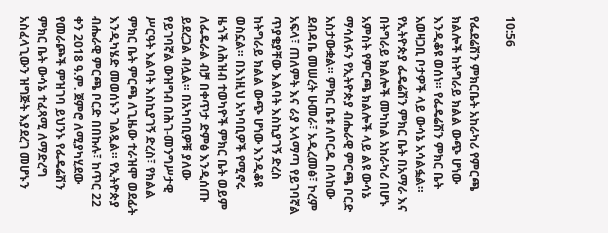10:56

የፌደሬሽን ምክርቤት አከራካሪ የምርጫ ክልሎች ከትግራይ ክልል ውጭ ሆነው እንዲቆዩ ወሰነ። የፌዴሬሽን ምክር ቤት አወዛጋቢ ቦታዎች ላይ ውሳኔ አሳልፏል። የኢትዮጵያ ፌዴሬሽን ምክር ቤት በአማራ እና በትግራይ ክልሎች መካከል አከራካሪ በሆኑ አምስት የምርጫ ክልሎች ላይ ልዩ ውሳኔ ማሳለፉን የኢትዮጵያ ብሔራዊ ምርጫ ቦርድ አስታውቋል። ምክር ቤቱ ለቦርዱ በላከው ደብዳቤ መሠረት ሁመራ፣ አዲረመፅ፣ ኮረም አፍላ፣ ጠለምት እና ራያ አላማጣ የይገባኛል ጥያቄያቸው እልባት እስኪያገኝ ድረስ ከትግራይ ክልል ውጭ ሆነው እንዲቆዩ ወስኗል። በእነዚህ አካባቢዎች የሚኖሩ ዜጎች ለሕዝብ ተወካዮች ምክር ቤት ወይም ለፌዴራል ብቻ በቀጥታ ድምፅ እንዲሰጡ ይደረጋል ብሏል። በአካባቢዎቹ ያለው የይገባኛል ውዝግብ በሕገ-መንግሥታዊ ሥርዓት እልባት እስኪያገኝ ድረስ፣ የክልል ምክር ቤት ምርጫ ለጊዜው ተራዝሞ ወደፊት እንዲካሄድ መወሰኑን ገልጿል። የኢትዮጵያ ብሔራዊ ምርጫ ቦርድ በበኩሉ፣ ከጥር 22 ቀን 2018 ዓ.ም. ጀምሮ ለሚያካሂደው የመራጮች ምዝገባ ይህንኑ የፌዴሬሽን ምክር ቤት ውሳኔ ተፈጻሚ ለማድረግ አስፈላጊውን ዝግጅት እያደረገ መሆኑን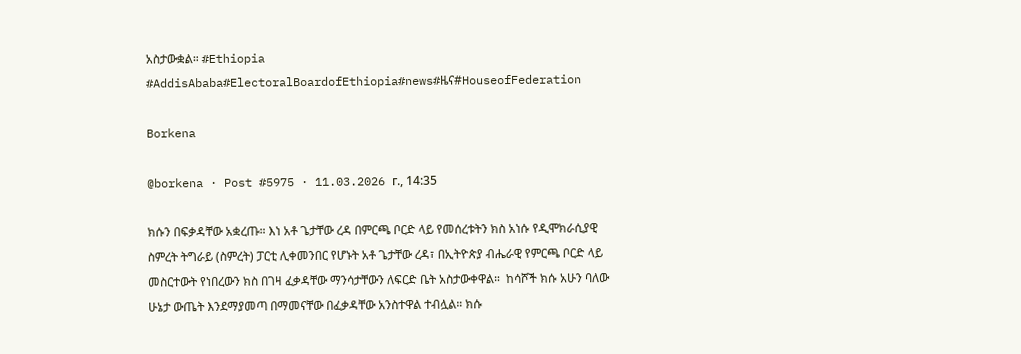አስታውቋል። #Ethiopia #AddisAbaba#ElectoralBoardofEthiopia#news#ዜና#HouseofFederation

Borkena

@borkena · Post #5975 · 11.03.2026 г., 14:35

ክሱን በፍቃዳቸው አቋረጡ። እነ አቶ ጌታቸው ረዳ በምርጫ ቦርድ ላይ የመሰረቱትን ክስ አነሱ የዲሞክራሲያዊ ስምረት ትግራይ (ስምረት) ፓርቲ ሊቀመንበር የሆኑት አቶ ጌታቸው ረዳ፣ በኢትዮጵያ ብሔራዊ የምርጫ ቦርድ ላይ መስርተውት የነበረውን ክስ በገዛ ፈቃዳቸው ማንሳታቸውን ለፍርድ ቤት አስታውቀዋል።  ከሳሾች ክሱ አሁን ባለው ሁኔታ ውጤት እንደማያመጣ በማመናቸው በፈቃዳቸው አንስተዋል ተብሏል። ክሱ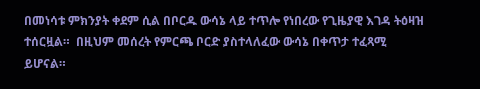በመነሳቱ ምክንያት ቀደም ሲል በቦርዱ ውሳኔ ላይ ተጥሎ የነበረው የጊዜያዊ እገዳ ትዕዛዝ ተሰርዟል።  በዚህም መሰረት የምርጫ ቦርድ ያስተላለፈው ውሳኔ በቀጥታ ተፈጻሚ ይሆናል።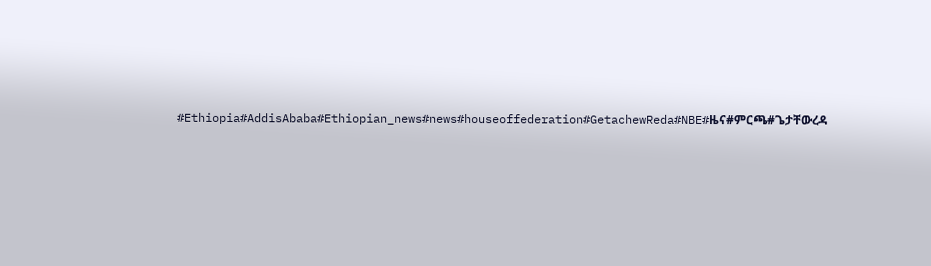#Ethiopia#AddisAbaba#Ethiopian_news#news#houseoffederation#GetachewReda#NBE#ዜና#ምርጫ#ጌታቸውረዳ